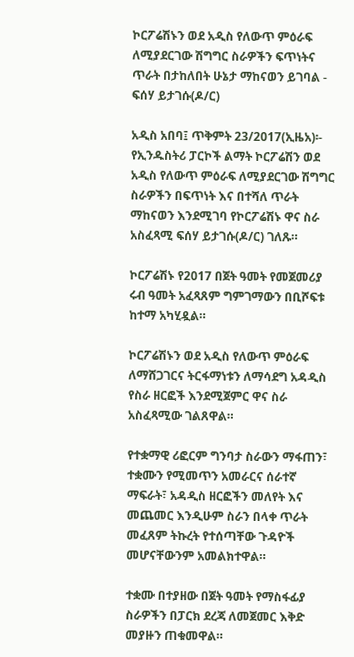ኮርፖሬሽኑን ወደ አዲስ የለውጥ ምዕራፍ ለሚያደርገው ሽግግር ስራዎችን ፍጥነትና ጥራት በታከለበት ሁኔታ ማከናወን ይገባል - ፍሰሃ ይታገሱ(ዶ/ር)

አዲስ አበባ፤ ጥቅምት 23/2017(ኢዜአ)፡- የኢንዱስትሪ ፓርኮች ልማት ኮርፖሬሽን ወደ አዲስ የለውጥ ምዕራፍ ለሚያደርገው ሽግግር ስራዎችን በፍጥነት እና በተሻለ ጥራት ማከናወን እንደሚገባ የኮርፖሬሽኑ ዋና ስራ አስፈጻሚ ፍሰሃ ይታገሱ(ዶ/ር) ገለጹ።

ኮርፖሬሽኑ የ2017 በጀት ዓመት የመጀመሪያ ሩብ ዓመት አፈጻጸም ግምገማውን በቢሾፍቱ ከተማ አካሂዷል።

ኮርፖሬሽኑን ወደ አዲስ የለውጥ ምዕራፍ ለማሸጋገርና ትርፋማነቱን ለማሳደግ አዳዲስ የስራ ዘርፎች እንደሚጀምር ዋና ስራ አስፈጻሚው ገልጸዋል።

የተቋማዊ ሪፎርም ግንባታ ስራውን ማፋጠን፣ ተቋሙን የሚመጥን አመራርና ሰራተኛ ማፍራት፣ አዳዲስ ዘርፎችን መለየት እና መጨመር እንዲሁም ስራን በላቀ ጥራት መፈጸም ትኩረት የተሰጣቸው ጉዳዮች መሆናቸውንም አመልክተዋል።

ተቋሙ በተያዘው በጀት ዓመት የማስፋፊያ ስራዎችን በፓርክ ደረጃ ለመጀመር እቅድ መያዙን ጠቁመዋል።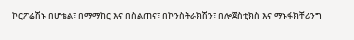ኮርፖሬሽኑ በሆቴል፣ በማማከር እና በስልጠና፣ በኮንስትራክሽን፣ በሎጀስቲክስ እና ማኑፋክቸሪንግ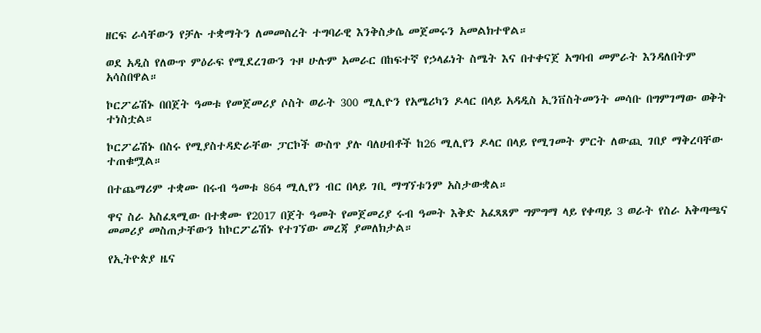ዘርፍ ራሳቸውን የቻሉ ተቋማትን ለመመስረት ተግባራዊ እንቅስቃሴ መጀመሩን አመልክተዋል።

ወደ አዲስ የለውጥ ምዕራፍ የሚደረገውን ጉዞ ሁሉም አመራር በከፍተኛ የኃላፊነት ስሜት እና በተቀናጀ አግባብ መምራት እንዳለበትም አሳስበዋል።

ኮርፖሬሽኑ በበጀት ዓመቱ የመጀመሪያ ሶስት ወራት 300 ሚሊዮን የአሜሪካን ዶላር በላይ አዳዲስ ኢንቨስትመንት መሳቡ በግምገማው ወቅት ተነስቷል።

ኮርፖሬሽኑ በስሩ የሚያስተዳድራቸው ፓርኮች ውስጥ ያሉ ባለሀብቶች ከ26 ሚሊየን ዶላር በላይ የሚገመት ምርት ለውጪ ገበያ ማቅረባቸው ተጠቁሟል።

በተጨማሪም ተቋሙ በሩብ ዓመቱ 864 ሚሊየን ብር በላይ ገቢ ማግኘቱንም አስታውቋል።

ዋና ስራ አስፈጻሚው በተቋሙ የ2017 በጀት ዓመት የመጀመሪያ ሩብ ዓመት እቅድ አፈጻጸም ግምግማ ላይ የቀጣይ 3 ወራት የስራ አቅጣጫና መመሪያ መስጠታቸውን ከኮርፖሬሽኑ የተገኘው መረጃ ያመለክታል።

የኢትዮጵያ ዜና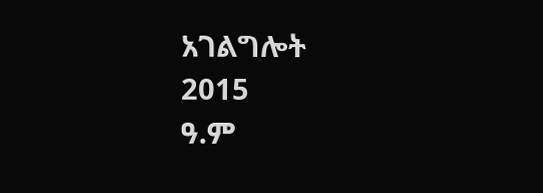አገልግሎት
2015
ዓ.ም